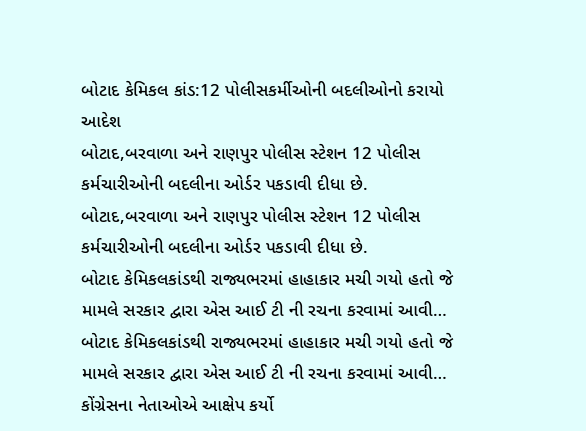બોટાદ કેમિકલ કાંડ:12 પોલીસકર્મીઓની બદલીઓનો કરાયો આદેશ
બોટાદ,બરવાળા અને રાણપુર પોલીસ સ્ટેશન 12 પોલીસ કર્મચારીઓની બદલીના ઓર્ડર પકડાવી દીધા છે.
બોટાદ,બરવાળા અને રાણપુર પોલીસ સ્ટેશન 12 પોલીસ કર્મચારીઓની બદલીના ઓર્ડર પકડાવી દીધા છે.
બોટાદ કેમિકલકાંડથી રાજ્યભરમાં હાહાકાર મચી ગયો હતો જે મામલે સરકાર દ્વારા એસ આઈ ટી ની રચના કરવામાં આવી…
બોટાદ કેમિકલકાંડથી રાજ્યભરમાં હાહાકાર મચી ગયો હતો જે મામલે સરકાર દ્વારા એસ આઈ ટી ની રચના કરવામાં આવી…
કોંગ્રેસના નેતાઓએ આક્ષેપ કર્યો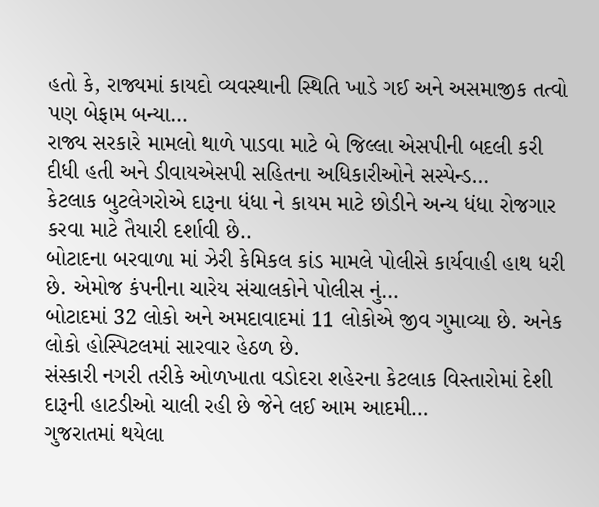હતો કે, રાજ્યમાં કાયદો વ્યવસ્થાની સ્થિતિ ખાડે ગઈ અને અસમાજીક તત્વો પણ બેફામ બન્યા…
રાજ્ય સરકારે મામલો થાળે પાડવા માટે બે જિલ્લા એસપીની બદલી કરી દીધી હતી અને ડીવાયએસપી સહિતના અધિકારીઓને સસ્પેન્ડ…
કેટલાક બુટલેગરોએ દારૂના ધંધા ને કાયમ માટે છોડીને અન્ય ધંધા રોજગાર કરવા માટે તૈયારી દર્શાવી છે..
બોટાદના બરવાળા માં ઝેરી કેમિકલ કાંડ મામલે પોલીસે કાર્યવાહી હાથ ધરી છે. એમોજ કંપનીના ચારેય સંચાલકોને પોલીસ નું…
બોટાદમાં 32 લોકો અને અમદાવાદમાં 11 લોકોએ જીવ ગુમાવ્યા છે. અનેક લોકો હોસ્પિટલમાં સારવાર હેઠળ છે.
સંસ્કારી નગરી તરીકે ઓળખાતા વડોદરા શહેરના કેટલાક વિસ્તારોમાં દેશી દારૂની હાટડીઓ ચાલી રહી છે જેને લઈ આમ આદમી…
ગુજરાતમાં થયેલા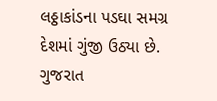લઠ્ઠાકાંડના પડઘા સમગ્ર દેશમાં ગુંજી ઉઠ્યા છે. ગુજરાત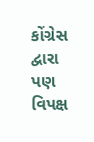કોંગ્રેસ દ્વારા પણ વિપક્ષ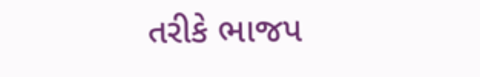તરીકે ભાજપ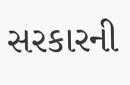સરકારની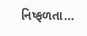નિષ્ફળતા…